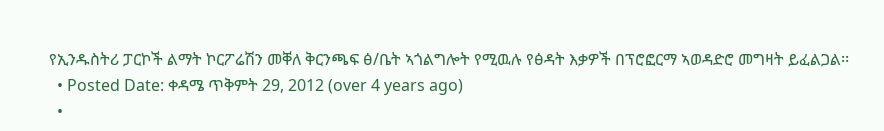የኢንዱስትሪ ፓርኮች ልማት ኮርፖሬሽን መቐለ ቅርንጫፍ ፅ/ቤት ኣጎልግሎት የሚዉሉ የፅዳት እቃዎች በፕሮፎርማ ኣወዳድሮ መግዛት ይፈልጋል፡፡
  • Posted Date: ቀዳሜ ጥቅምት 29, 2012 (over 4 years ago)
  •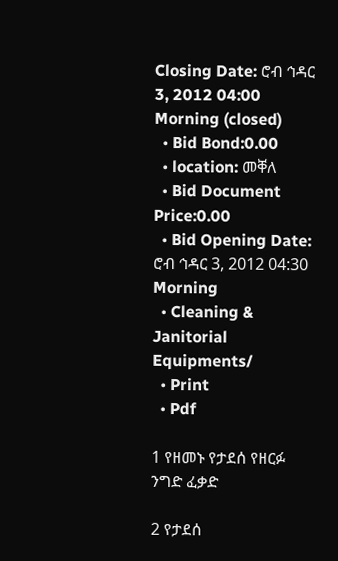Closing Date: ሮብ ኅዳር 3, 2012 04:00 Morning (closed)
  • Bid Bond:0.00
  • location: መቐለ
  • Bid Document Price:0.00
  • Bid Opening Date: ሮብ ኅዳር 3, 2012 04:30 Morning
  • Cleaning & Janitorial Equipments/
  • Print
  • Pdf

1 የዘመኑ የታደሰ የዘርፉ ንግድ ፈቃድ

2 የታደሰ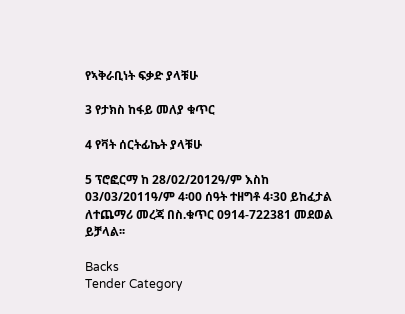የኣቅራቢነት ፍቃድ ያላቹሁ

3 የታክስ ከፋይ መለያ ቁጥር

4 የቫት ሰርትፊኬት ያላቹሁ

5 ፕሮፎርማ ከ 28/02/2012ዓ/ም እስከ 03/03/2011ዓ/ም 4፡00 ሰዓት ተዘግቶ 4፡30 ይከፈታል ለተጨማሪ መረጃ በስ.ቁጥር 0914-722381 መደወል ይቻላል፡፡

Backs
Tender Category